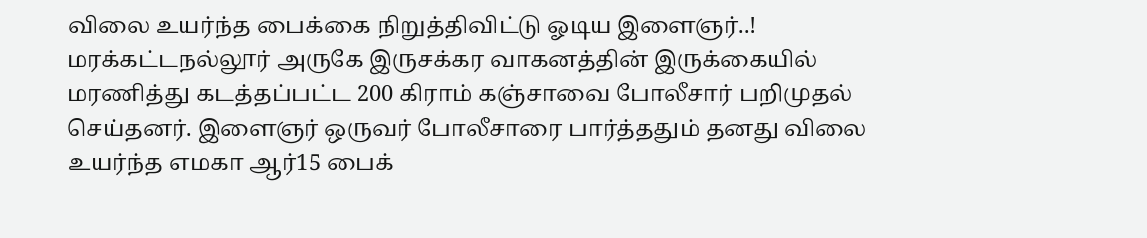விலை உயர்ந்த பைக்கை நிறுத்திவிட்டு ஓடிய இளைஞர்..!
மரக்கட்டநல்லூர் அருகே இருசக்கர வாகனத்தின் இருக்கையில் மரணித்து கடத்தப்பட்ட 200 கிராம் கஞ்சாவை போலீசார் பறிமுதல் செய்தனர். இளைஞர் ஒருவர் போலீசாரை பார்த்ததும் தனது விலை உயர்ந்த எமகா ஆர்15 பைக்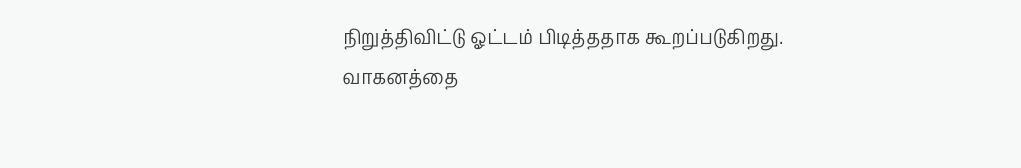நிறுத்திவிட்டு ஓட்டம் பிடித்ததாக கூறப்படுகிறது.
வாகனத்தை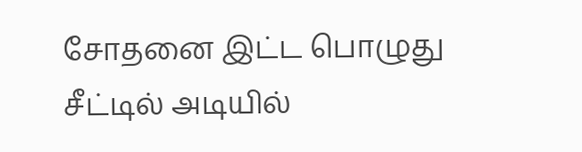சோதனை இட்ட பொழுது சீட்டில் அடியில்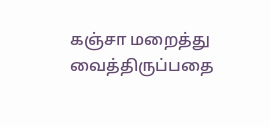கஞ்சா மறைத்து வைத்திருப்பதை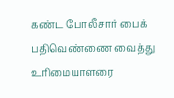கண்ட போலீசார் பைக் பதிவெண்ணை வைத்து உரிமையாளரை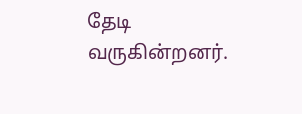தேடி வருகின்றனர்.